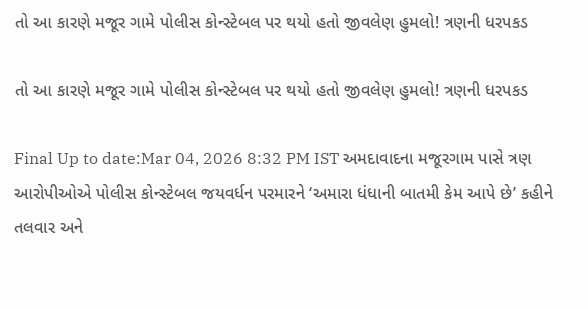તો આ કારણે મજૂર ગામે પોલીસ કોન્સ્ટેબલ પર થયો હતો જીવલેણ હુમલો! ત્રણની ધરપકડ

તો આ કારણે મજૂર ગામે પોલીસ કોન્સ્ટેબલ પર થયો હતો જીવલેણ હુમલો! ત્રણની ધરપકડ

Final Up to date:Mar 04, 2026 8:32 PM IST અમદાવાદના મજૂરગામ પાસે ત્રણ આરોપીઓએ પોલીસ કોન્સ્ટેબલ જયવર્ધન પરમારને ‘અમારા ધંધાની બાતમી કેમ આપે છે’ કહીને તલવાર અને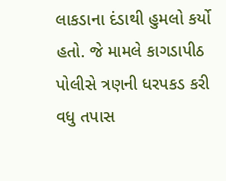લાકડાના દંડાથી હુમલો કર્યો હતો. જે મામલે કાગડાપીઠ પોલીસે ત્રણની ધરપકડ કરી વધુ તપાસ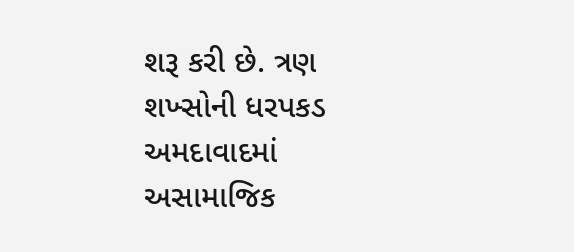શરૂ કરી છે. ત્રણ શખ્સોની ધરપકડ અમદાવાદમાં અસામાજિક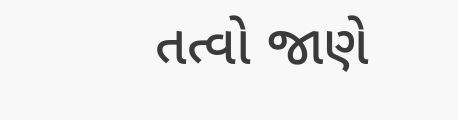તત્વો જાણે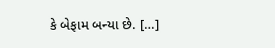કે બેફામ બન્યા છે. […]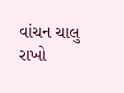વાંચન ચાલુ રાખો